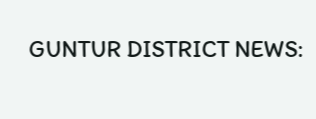GUNTUR DISTRICT NEWS: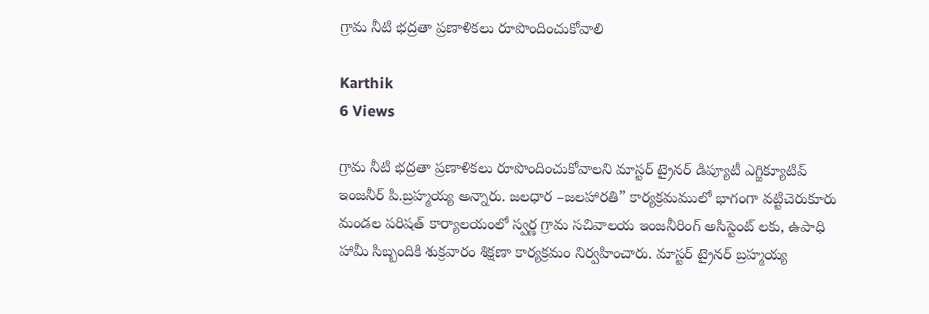గ్రామ నీటి భద్రతా ప్రణాళికలు రూపొందించుకోవాలి

Karthik
6 Views

గ్రామ నీటి భద్రతా ప్రణాళికలు రూపొందించుకోవాలని మాస్టర్ ట్రైనర్ డిప్యూటీ ఎగ్జిక్యూటివ్ ఇంజనీర్ పి.బ్రహ్మయ్య అన్నారు. జలధార –జలహారతి” కార్యక్రమములో భాగంగా వట్టిచెరుకూరు మండల పరిషత్ కార్యాలయంలో స్వర్ణ గ్రామ సచివాలయ ఇంజనీరింగ్ అసిస్టెంట్ లకు, ఉపాధి హామీ సిబ్బందికి శుక్రవారం శిక్షణా కార్యక్రమం నిర్వహించారు. మాస్టర్ ట్రైనర్ బ్రహ్మయ్య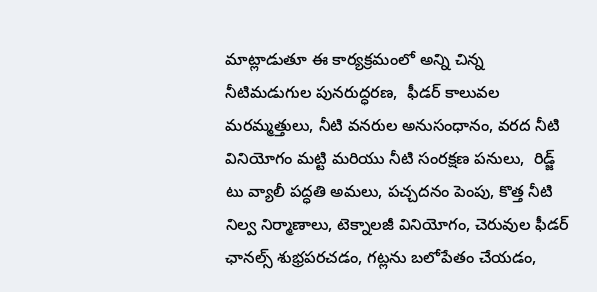మాట్లాడుతూ ఈ కార్యక్రమంలో అన్ని చిన్న నీటిమడుగుల పునరుద్ధరణ,  ఫీడర్ కాలువల మరమ్మత్తులు, నీటి వనరుల అనుసంధానం, వరద నీటి వినియోగం మట్టి మరియు నీటి సంరక్షణ పనులు,  రిడ్జ్ టు వ్యాలీ పద్ధతి అమలు, పచ్చదనం పెంపు, కొత్త నీటి నిల్వ నిర్మాణాలు, టెక్నాలజీ వినియోగం, చెరువుల ఫీడర్ ఛానల్స్ శుభ్రపరచడం, గట్లను బలోపేతం చేయడం,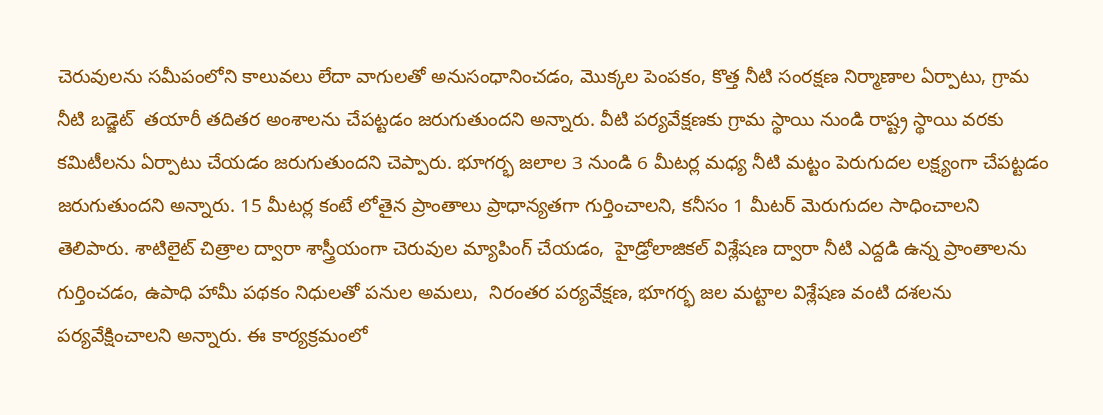చెరువులను సమీపంలోని కాలువలు లేదా వాగులతో అనుసంధానించడం, మొక్కల పెంపకం, కొత్త నీటి సంరక్షణ నిర్మాణాల ఏర్పాటు, గ్రామ నీటి బడ్జెట్  తయారీ తదితర అంశాలను చేపట్టడం జరుగుతుందని అన్నారు. వీటి పర్యవేక్షణకు గ్రామ స్థాయి నుండి రాష్ట్ర స్థాయి వరకు కమిటీలను ఏర్పాటు చేయడం జరుగుతుందని చెప్పారు. భూగర్భ జలాల 3 నుండి 6 మీటర్ల మధ్య నీటి మట్టం పెరుగుదల లక్ష్యంగా చేపట్టడం జరుగుతుందని అన్నారు. 15 మీటర్ల కంటే లోతైన ప్రాంతాలు ప్రాధాన్యతగా గుర్తించాలని, కనీసం 1 మీటర్ మెరుగుదల సాధించాలని తెలిపారు. శాటిలైట్ చిత్రాల ద్వారా శాస్త్రీయంగా చెరువుల మ్యాపింగ్ చేయడం,  హైడ్రోలాజికల్ విశ్లేషణ ద్వారా నీటి ఎద్దడి ఉన్న ప్రాంతాలను గుర్తించడం, ఉపాధి హామీ పథకం నిధులతో పనుల అమలు,  నిరంతర పర్యవేక్షణ, భూగర్భ జల మట్టాల విశ్లేషణ వంటి దశలను పర్యవేక్షించాలని అన్నారు. ఈ కార్యక్రమంలో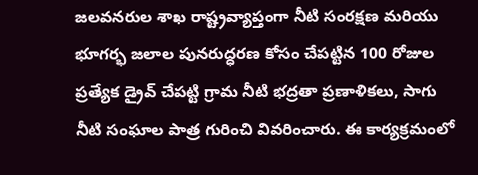జలవనరుల శాఖ రాష్ట్రవ్యాప్తంగా నీటి సంరక్షణ మరియు భూగర్భ జలాల పునరుద్ధరణ కోసం చేపట్టిన 100 రోజుల ప్రత్యేక డ్రైవ్ చేపట్టి గ్రామ నీటి భద్రతా ప్రణాళికలు, సాగు నీటి సంఘాల పాత్ర గురించి వివరించారు. ఈ కార్యక్రమంలో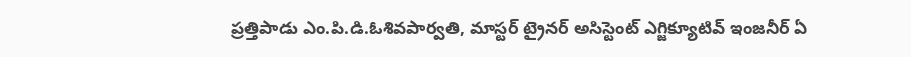ప్రత్తిపాడు ఎం.పి.డి.ఓశివపార్వతి, మాస్టర్ ట్రైనర్ అసిస్టెంట్ ఎగ్జిక్యూటివ్ ఇంజనీర్ ఏ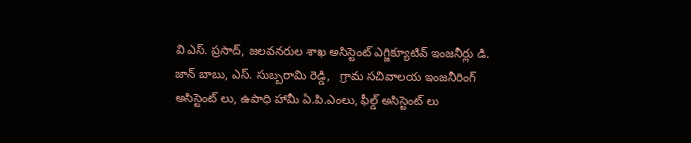వి ఎస్. ప్రసాద్, జలవనరుల శాఖ అసిస్టెంట్ ఎగ్జిక్యూటివ్ ఇంజనీర్లు డి. జాన్ బాబు, ఎస్. సుబ్బరామి రెడ్డి,   గ్రామ సచివాలయ ఇంజనీరింగ్ అసిస్టెంట్ లు, ఉపాధి హామీ ఏ.పి.ఎంలు, ఫీల్డ్ అసిస్టెంట్ లు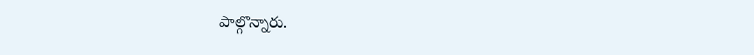పాల్గొన్నారు.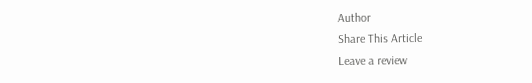Author
Share This Article
Leave a review